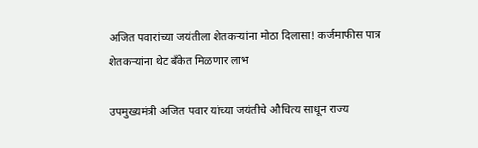अजित पवारांच्या जयंतीला शेतकऱ्यांना मोठा दिलासा! कर्जमाफीस पात्र शेतकऱ्यांना थेट बँकेत मिळणार लाभ

उपमुख्यमंत्री अजित पवार यांच्या जयंतीचे औचित्य साधून राज्य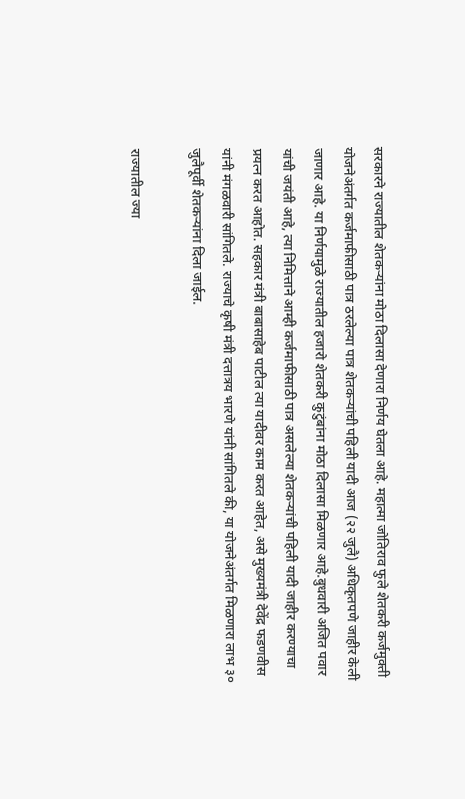सरकारने राज्यातील शेतकऱ्यांना मोठा दिलासा देणारा निर्णय घेतला आहे. महात्मा जोतिराव फुले शेतकरी कर्जमुक्ती योजनेअंतर्गत कर्जमाफीसाठी पात्र ठरलेल्या पात्र शेतकऱ्यांची पहिली यादी आज (२२ जुलै) अधिकृतपणे जाहीर केली जाणार आहे. या निर्णयामुळे राज्यातील हजारो शेतकरी कुटुंबांना मोठा दिलासा मिळणार आहे.बुधवारी अजित पवार यांची जयंती आहे, त्या निमित्ताने आम्ही कर्जमाफीसाठी पात्र असलेल्या शेतकऱ्यांची पहिली यादी जाहीर करण्याचा प्रयत्न करत आहोत. सहकार मंत्री बाबासाहेब पाटील त्या यादीवर काम करत आहेत, असे मुख्यमंत्री देवेंद्र फडणवीस यांनी मंगळवारी सांगितले. राज्याचे कृषी मंत्री दत्तात्रय भारणे यांनी सांगितले की, या योजनेअंतर्गत मिळणारा लाभ ३० जुलैपूर्वी शेतकऱ्यांना दिला जाईल.

राज्यातील ज्या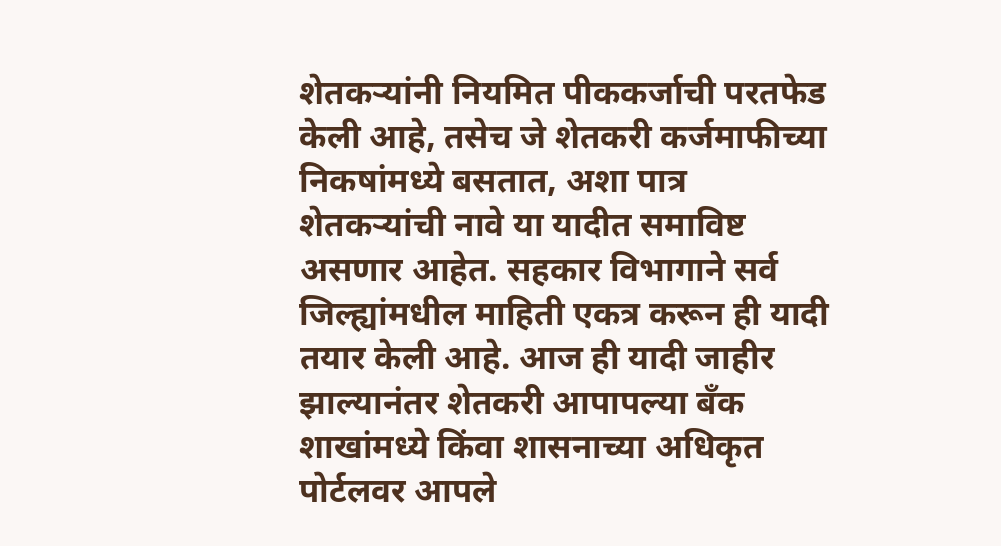शेतकऱ्यांनी नियमित पीककर्जाची परतफेड केली आहे, तसेच जे शेतकरी कर्जमाफीच्या निकषांमध्ये बसतात, अशा पात्र शेतकऱ्यांची नावे या यादीत समाविष्ट असणार आहेत. सहकार विभागाने सर्व जिल्ह्यांमधील माहिती एकत्र करून ही यादी तयार केली आहे. आज ही यादी जाहीर झाल्यानंतर शेतकरी आपापल्या बँक शाखांमध्ये किंवा शासनाच्या अधिकृत पोर्टलवर आपले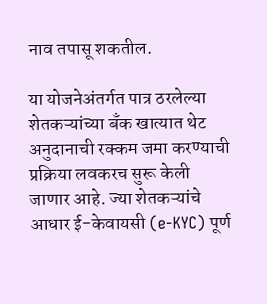नाव तपासू शकतील.

या योजनेअंतर्गत पात्र ठरलेल्या शेतकऱ्यांच्या बँक खात्यात थेट अनुदानाची रक्कम जमा करण्याची प्रक्रिया लवकरच सुरू केली जाणार आहे. ज्या शेतकऱ्यांचे आधार ई-केवायसी (e-KYC) पूर्ण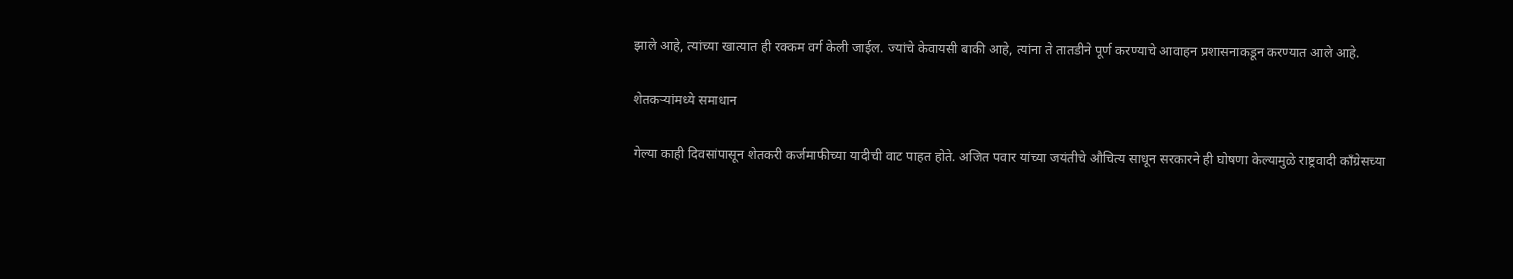झाले आहे, त्यांच्या खात्यात ही रक्कम वर्ग केली जाईल. ज्यांचे केवायसी बाकी आहे, त्यांना ते तातडीने पूर्ण करण्याचे आवाहन प्रशासनाकडून करण्यात आले आहे.

शेतकऱ्यांमध्ये समाधान

गेल्या काही दिवसांपासून शेतकरी कर्जमाफीच्या यादीची वाट पाहत होते. अजित पवार यांच्या जयंतीचे औचित्य साधून सरकारने ही घोषणा केल्यामुळे राष्ट्रवादी काँग्रेसच्या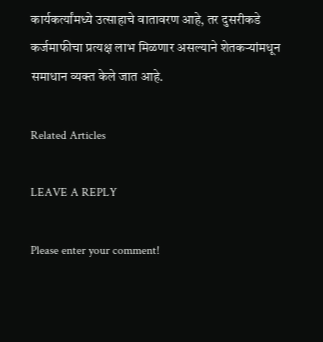कार्यकर्त्यांमध्ये उत्साहाचे वातावरण आहे, तर दुसरीकडे कर्जमाफीचा प्रत्यक्ष लाभ मिळणार असल्याने शेतकऱ्यांमधून समाधान व्यक्त केले जात आहे.

Related Articles

LEAVE A REPLY

Please enter your comment!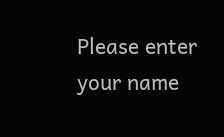Please enter your name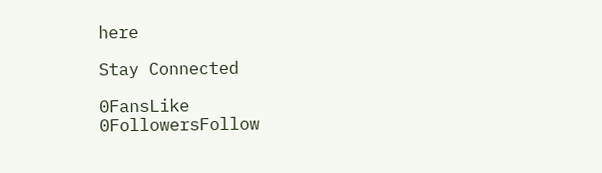here

Stay Connected

0FansLike
0FollowersFollow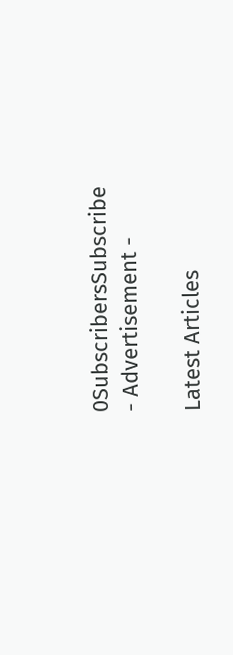0SubscribersSubscribe
- Advertisement -

Latest Articles